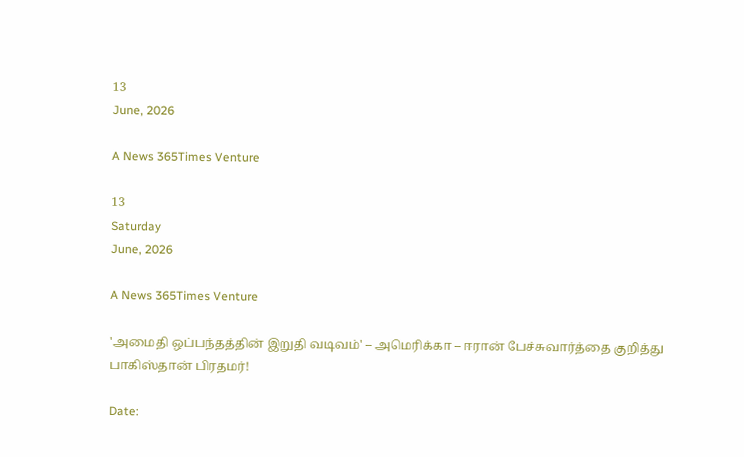13
June, 2026

A News 365Times Venture

13
Saturday
June, 2026

A News 365Times Venture

'அமைதி ஒப்பந்தத்தின் இறுதி வடிவம்' – அமெரிக்கா – ஈரான் பேச்சுவார்த்தை குறித்து பாகிஸ்தான் பிரதமர்!

Date: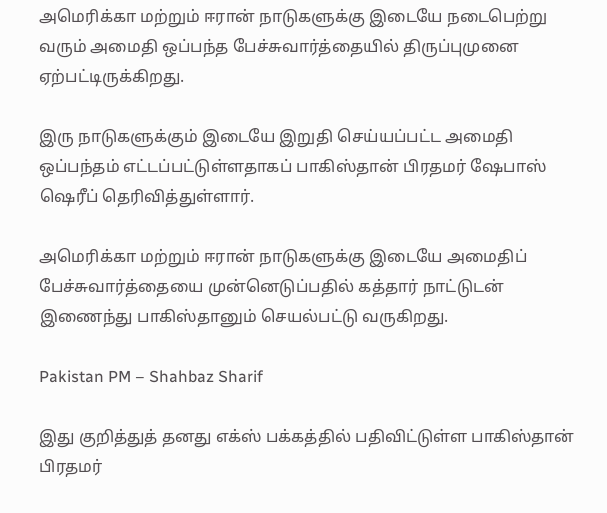அமெரிக்கா மற்றும் ஈரான் நாடுகளுக்கு இடையே நடைபெற்று வரும் அமைதி ஒப்பந்த பேச்சுவார்த்தையில் திருப்புமுனை ஏற்பட்டிருக்கிறது.

இரு நாடுகளுக்கும் இடையே இறுதி செய்யப்பட்ட அமைதி ஒப்பந்தம் எட்டப்பட்டுள்ளதாகப் பாகிஸ்தான் பிரதமர் ஷேபாஸ் ஷெரீப் தெரிவித்துள்ளார்.

அமெரிக்கா மற்றும் ஈரான் நாடுகளுக்கு இடையே அமைதிப் பேச்சுவார்த்தையை முன்னெடுப்பதில் கத்தார் நாட்டுடன் இணைந்து பாகிஸ்தானும் செயல்பட்டு வருகிறது.

Pakistan PM – Shahbaz Sharif

இது குறித்துத் தனது எக்ஸ் பக்கத்தில் பதிவிட்டுள்ள பாகிஸ்தான் பிரதமர்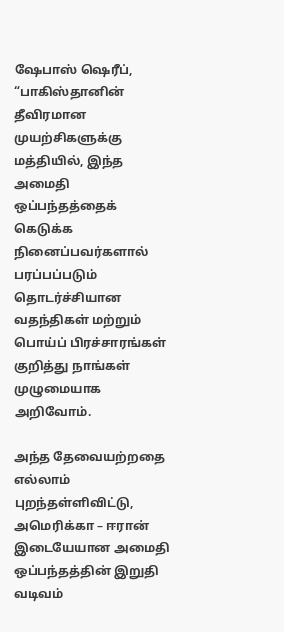ஷேபாஸ் ஷெரீப், “பாகிஸ்தானின் தீவிரமான முயற்சிகளுக்கு மத்தியில், இந்த அமைதி ஒப்பந்தத்தைக் கெடுக்க நினைப்பவர்களால் பரப்பப்படும் தொடர்ச்சியான வதந்திகள் மற்றும் பொய்ப் பிரச்சாரங்கள் குறித்து நாங்கள் முழுமையாக அறிவோம்.

அந்த தேவையற்றதை எல்லாம் புறந்தள்ளிவிட்டு, அமெரிக்கா – ஈரான் இடையேயான அமைதி ஒப்பந்தத்தின் இறுதி வடிவம்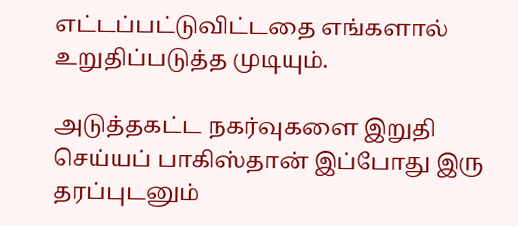எட்டப்பட்டுவிட்டதை எங்களால் உறுதிப்படுத்த முடியும்.

அடுத்தகட்ட நகர்வுகளை இறுதி செய்யப் பாகிஸ்தான் இப்போது இரு தரப்புடனும்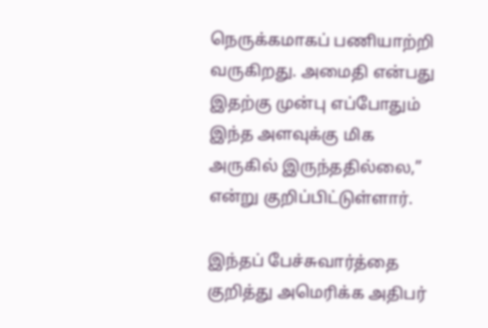நெருக்கமாகப் பணியாற்றி வருகிறது. அமைதி என்பது இதற்கு முன்பு எப்போதும் இந்த அளவுக்கு மிக அருகில் இருந்ததில்லை,” என்று குறிப்பிட்டுள்ளார்.

இந்தப் பேச்சுவார்த்தை குறித்து அமெரிக்க அதிபர்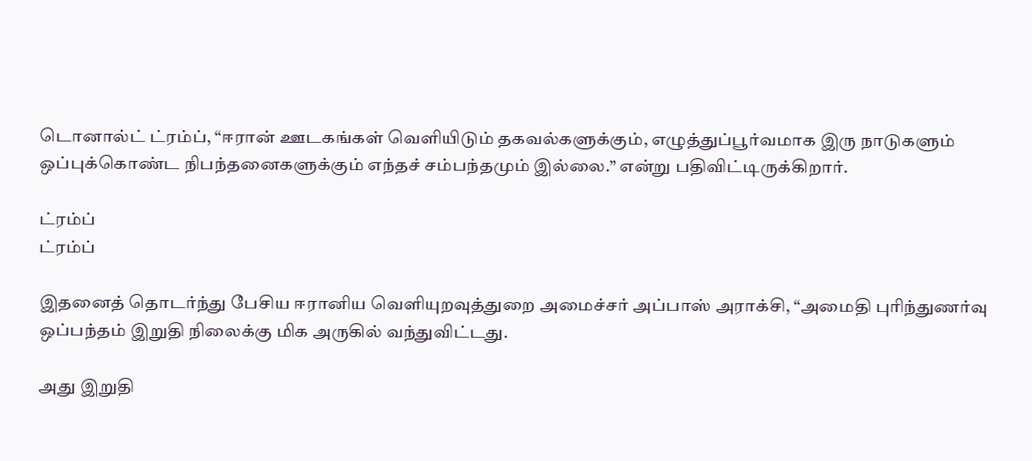டொனால்ட் ட்ரம்ப், “ஈரான் ஊடகங்கள் வெளியிடும் தகவல்களுக்கும், எழுத்துப்பூர்வமாக இரு நாடுகளும் ஒப்புக்கொண்ட நிபந்தனைகளுக்கும் எந்தச் சம்பந்தமும் இல்லை.” என்று பதிவிட்டிருக்கிறார்.

ட்ரம்ப்
ட்ரம்ப்

இதனைத் தொடர்ந்து பேசிய ஈரானிய வெளியுறவுத்துறை அமைச்சர் அப்பாஸ் அராக்சி, “அமைதி புரிந்துணர்வு ஒப்பந்தம் இறுதி நிலைக்கு மிக அருகில் வந்துவிட்டது.

அது இறுதி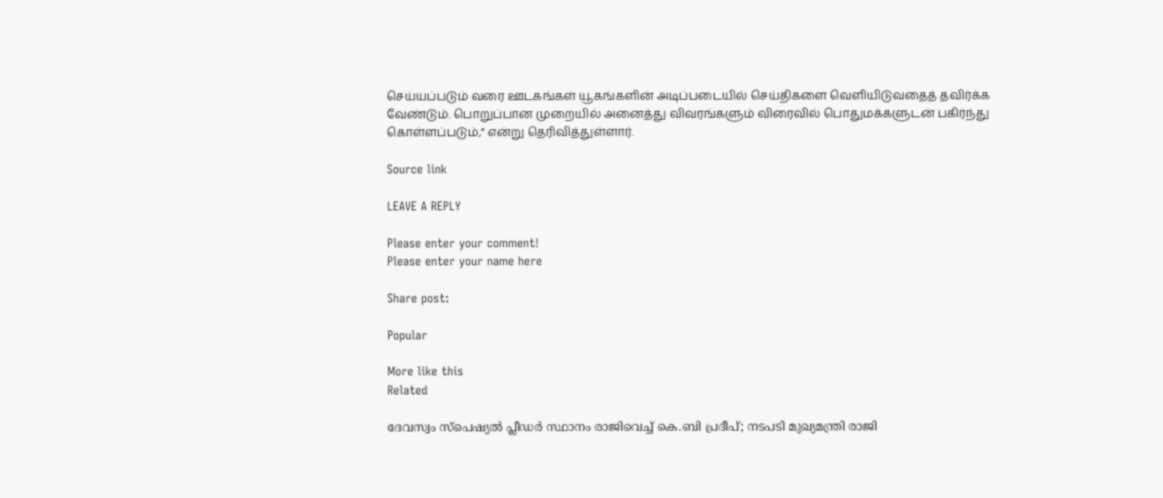செய்யப்படும் வரை ஊடகங்கள் யூகங்களின் அடிப்படையில் செய்திகளை வெளியிடுவதைத் தவிர்க்க வேண்டும். பொறுப்பான முறையில் அனைத்து விவரங்களும் விரைவில் பொதுமக்களுடன் பகிர்ந்து கொள்ளப்படும்,” என்று தெரிவித்துள்ளார்.

Source link

LEAVE A REPLY

Please enter your comment!
Please enter your name here

Share post:

Popular

More like this
Related

ദേവസ്വം സ്‌പെഷ്യല്‍ പ്ലീഡര്‍ സ്ഥാനം രാജിവെച്ച് കെ.ബി പ്രദീപ്; നടപടി മുഖ്യമന്ത്രി രാജി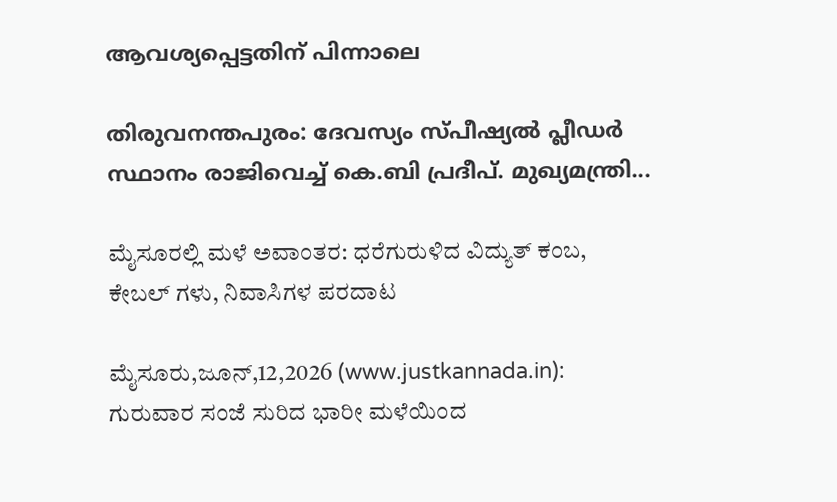ആവശ്യപ്പെട്ടതിന് പിന്നാലെ

തിരുവനന്തപുരം: ദേവസ്യം സ്പീഷ്യല്‍ പ്ലീഡര്‍ സ്ഥാനം രാജിവെച്ച് കെ.ബി പ്രദീപ്. മുഖ്യമന്ത്രി...

ಮೈಸೂರಲ್ಲಿ ಮಳೆ ಅವಾಂತರ: ಧರೆಗುರುಳಿದ ವಿದ್ಯುತ್ ಕಂಬ, ಕೇಬಲ್‌ ಗಳು, ನಿವಾಸಿಗಳ ಪರದಾಟ

ಮೈಸೂರು,ಜೂನ್,12,2026 (www.justkannada.in):  ಗುರುವಾರ ಸಂಜೆ ಸುರಿದ ಭಾರೀ ಮಳೆಯಿಂದ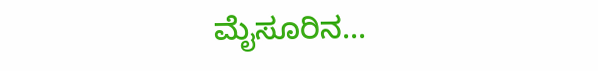ಮೈಸೂರಿನ...